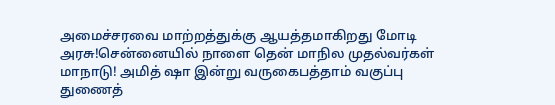அமைச்சரவை மாற்றத்துக்கு ஆயத்தமாகிறது மோடி அரசு!சென்னையில் நாளை தென் மாநில முதல்வர்கள் மாநாடு! அமித் ஷா இன்று வருகைபத்தாம் வகுப்பு துணைத்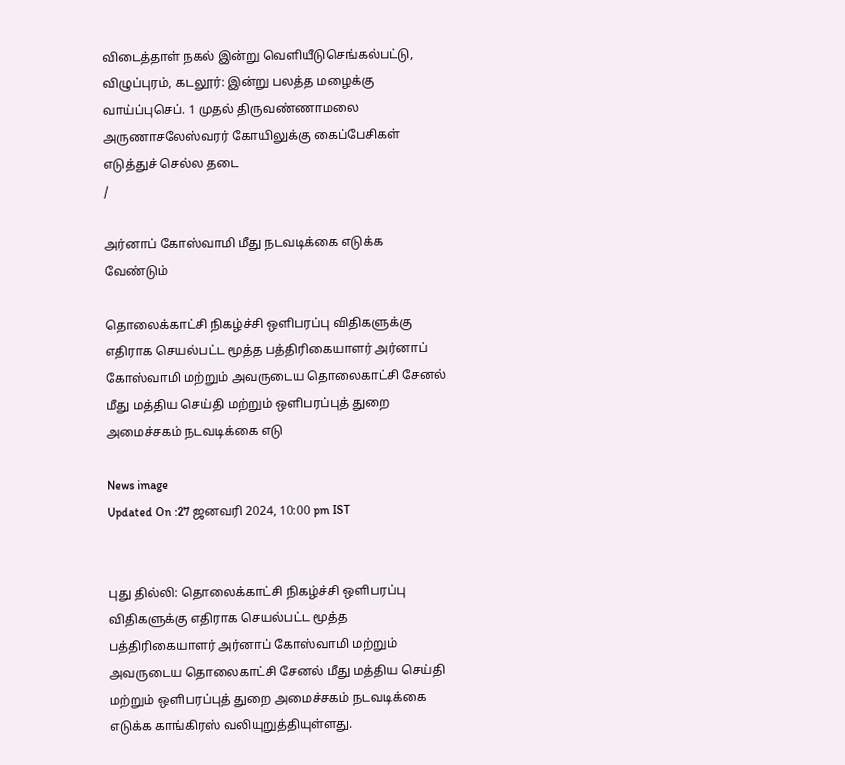விடைத்தாள் நகல் இன்று வெளியீடுசெங்கல்பட்டு, விழுப்புரம், கடலூர்: இன்று பலத்த மழைக்கு வாய்ப்புசெப். 1 முதல் திருவண்ணாமலை அருணாசலேஸ்வரர் கோயிலுக்கு கைப்பேசிகள் எடுத்துச் செல்ல தடை
/

அர்னாப் கோஸ்வாமி மீது நடவடிக்கை எடுக்க வேண்டும்

தொலைக்காட்சி நிகழ்ச்சி ஒளிபரப்பு விதிகளுக்கு எதிராக செயல்பட்ட மூத்த பத்திரிகையாளர் அர்னாப் கோஸ்வாமி மற்றும் அவருடைய தொலைகாட்சி சேனல் மீது மத்திய செய்தி மற்றும் ஒளிபரப்புத் துறை அமைச்சகம் நடவடிக்கை எடு

News image
Updated On :27 ஜனவரி 2024, 10:00 pm IST


புது தில்லி: தொலைக்காட்சி நிகழ்ச்சி ஒளிபரப்பு விதிகளுக்கு எதிராக செயல்பட்ட மூத்த பத்திரிகையாளர் அர்னாப் கோஸ்வாமி மற்றும் அவருடைய தொலைகாட்சி சேனல் மீது மத்திய செய்தி மற்றும் ஒளிபரப்புத் துறை அமைச்சகம் நடவடிக்கை எடுக்க காங்கிரஸ் வலியுறுத்தியுள்ளது.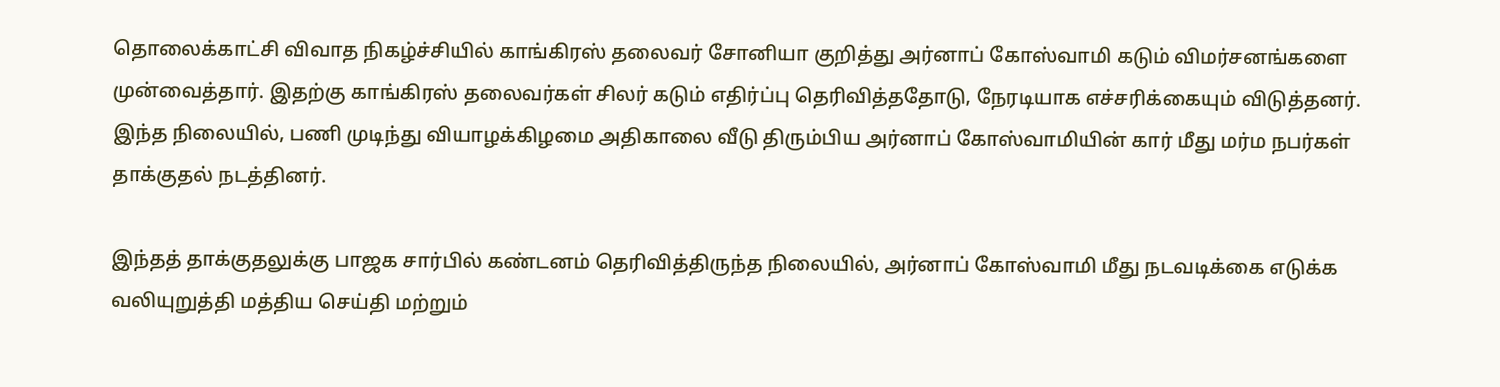தொலைக்காட்சி விவாத நிகழ்ச்சியில் காங்கிரஸ் தலைவர் சோனியா குறித்து அர்னாப் கோஸ்வாமி கடும் விமர்சனங்களை முன்வைத்தார். இதற்கு காங்கிரஸ் தலைவர்கள் சிலர் கடும் எதிர்ப்பு தெரிவித்ததோடு, நேரடியாக எச்சரிக்கையும் விடுத்தனர். இந்த நிலையில், பணி முடிந்து வியாழக்கிழமை அதிகாலை வீடு திரும்பிய அர்னாப் கோஸ்வாமியின் கார் மீது மர்ம நபர்கள் தாக்குதல் நடத்தினர்.

இந்தத் தாக்குதலுக்கு பாஜக சார்பில் கண்டனம் தெரிவித்திருந்த நிலையில், அர்னாப் கோஸ்வாமி மீது நடவடிக்கை எடுக்க வலியுறுத்தி மத்திய செய்தி மற்றும்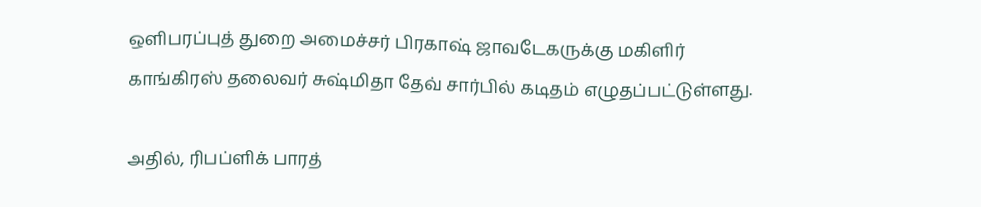ஒளிபரப்புத் துறை அமைச்சர் பிரகாஷ் ஜாவடேகருக்கு மகிளிர் காங்கிரஸ் தலைவர் சுஷ்மிதா தேவ் சார்பில் கடிதம் எழுதப்பட்டுள்ளது.

அதில், ரிபப்ளிக் பாரத்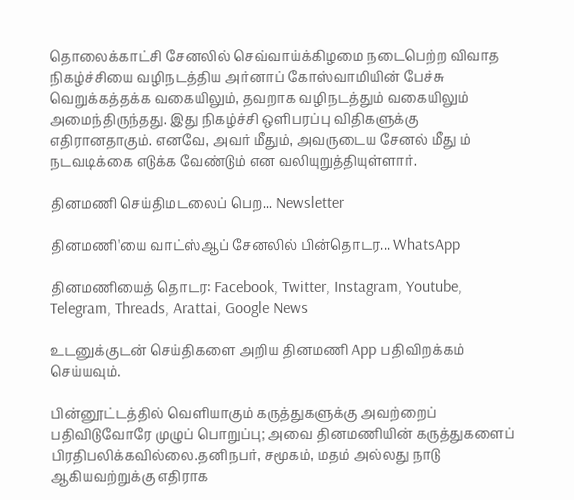தொலைக்காட்சி சேனலில் செவ்வாய்க்கிழமை நடைபெற்ற விவாத நிகழ்ச்சியை வழிநடத்திய அர்னாப் கோஸ்வாமியின் பேச்சு வெறுக்கத்தக்க வகையிலும், தவறாக வழிநடத்தும் வகையிலும் அமைந்திருந்தது. இது நிகழ்ச்சி ஒளிபரப்பு விதிகளுக்கு எதிரானதாகும். எனவே, அவர் மீதும், அவருடைய சேனல் மீது ம் நடவடிக்கை எடுக்க வேண்டும் என வலியுறுத்தியுள்ளார்.

தினமணி செய்திமடலைப் பெற... Newsletter

தினமணி'யை வாட்ஸ்ஆப் சேனலில் பின்தொடர... WhatsApp

தினமணியைத் தொடர: Facebook, Twitter, Instagram, Youtube, Telegram, Threads, Arattai, Google News

உடனுக்குடன் செய்திகளை அறிய தினமணி App பதிவிறக்கம் செய்யவும்.

பின்னூட்டத்தில் வெளியாகும் கருத்துகளுக்கு அவற்றைப் பதிவிடுவோரே முழுப் பொறுப்பு; அவை தினமணியின் கருத்துகளைப் பிரதிபலிக்கவில்லை.தனிநபர், சமூகம், மதம் அல்லது நாடு ஆகியவற்றுக்கு எதிராக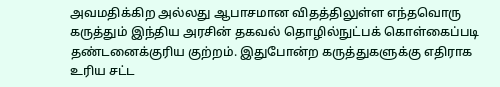அவமதிக்கிற அல்லது ஆபாசமான விதத்திலுள்ள எந்தவொரு கருத்தும் இந்திய அரசின் தகவல் தொழில்நுட்பக் கொள்கைப்படி தண்டனைக்குரிய குற்றம். இதுபோன்ற கருத்துகளுக்கு எதிராக உரிய சட்ட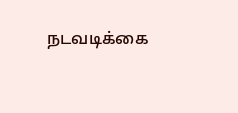நடவடிக்கை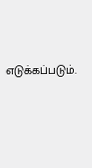எடுக்கப்படும்.